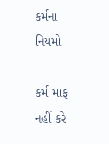કર્મના નિયમો

કર્મ માફ નહીં કરે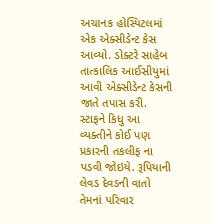અચાનક હોસ્પિટલમાં એક એક્સીડેન્ટ કેસ આવ્યો. ડોક્ટરે સાહેબ તાત્કાલિક આઈસીયુમાં આવી એક્સીડેન્ટ કેસની જાતે તપાસ કરી. સ્ટાફને કિધુ આ વ્યક્તીને કોઈ પણ પ્રકારની તકલીફ ના પડવી જોઇયે. રૂપિયાની લેવડ દેવડની વાતો તેમનાં પરિવાર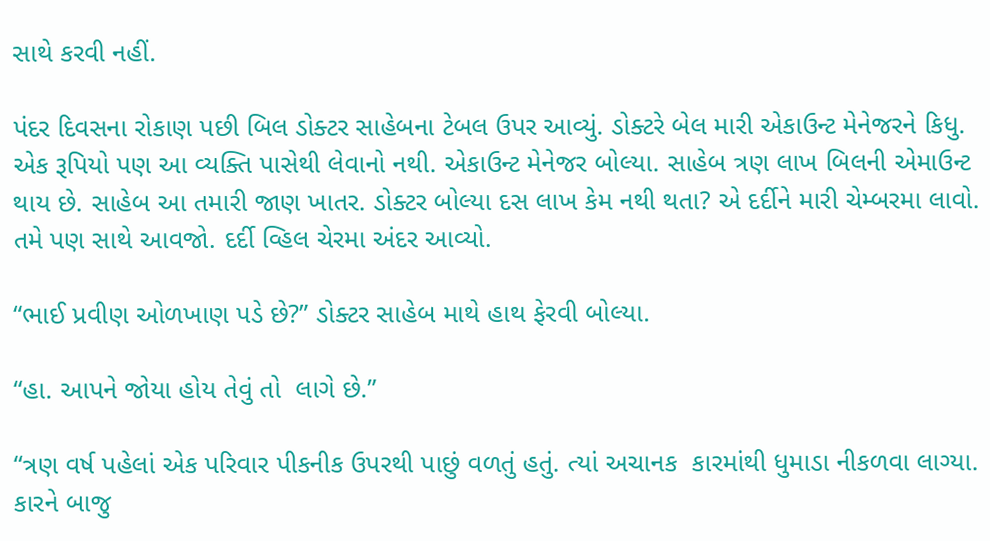સાથે કરવી નહીં.

પંદર દિવસના રોકાણ પછી બિલ ડોક્ટર સાહેબના ટેબલ ઉપર આવ્યું. ડોક્ટરે બેલ મારી એકાઉન્ટ મેનેજરને કિધુ. એક રૂપિયો પણ આ વ્યક્તિ પાસેથી લેવાનો નથી. એકાઉન્ટ મેનેજર બોલ્યા. સાહેબ ત્રણ લાખ બિલની એમાઉન્ટ થાય છે. સાહેબ આ તમારી જાણ ખાતર. ડોક્ટર બોલ્યા દસ લાખ કેમ નથી થતા? એ દર્દીને મારી ચેમ્બરમા લાવો. તમે પણ સાથે આવજો. દર્દી વ્હિલ ચેરમા અંદર આવ્યો.

“ભાઈ પ્રવીણ ઓળખાણ પડે છે?” ડોક્ટર સાહેબ માથે હાથ ફેરવી બોલ્યા.

“હા. આપને જોયા હોય તેવું તો  લાગે છે.”

“ત્રણ વર્ષ પહેલાં એક પરિવાર પીકનીક ઉપરથી પાછું વળતું હતું. ત્યાં અચાનક  કારમાંથી ધુમાડા નીકળવા લાગ્યા. કારને બાજુ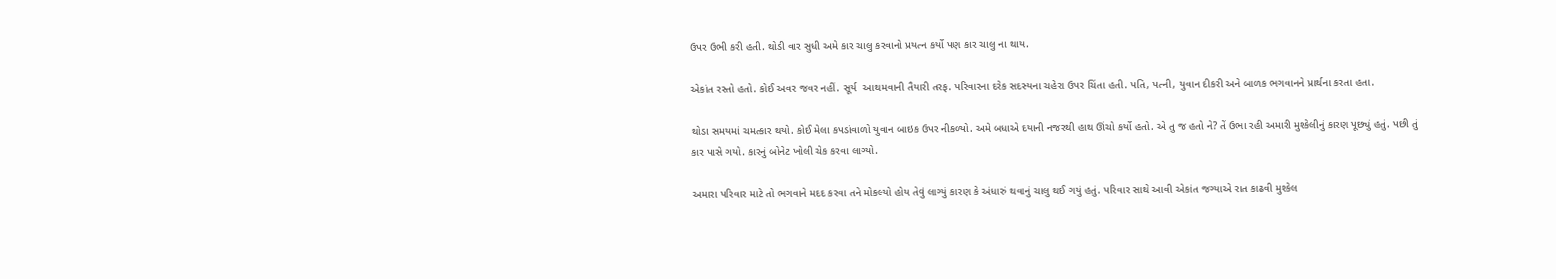ઉપર ઉભી કરી હતી. થોડી વાર સુધી અમે કાર ચાલુ કરવાનો પ્રયત્ન કર્યો પણ કાર ચાલુ ના થાય.

એકાંત રસ્તો હતો. કોઈ અવર જવર નહીં. સૂર્ય  આથમવાની તૈયારી તરફ. પરિવારના દરેક સદસ્યના ચહેરા ઉપર ચિંતા હતી. પતિ, પત્ની, યુવાન દીકરી અને બાળક ભગવાનને પ્રાર્થના કરતા હતા.

થોડા સમયમાં ચમત્કાર થયો. કોઈ મેલા કપડાંવાળો યુવાન બાઇક ઉપર નીકળ્યો. અમે બધાએ દયાની નજરથી હાથ ઊંચો કર્યો હતો. એ તુ જ હતો ને? તેં ઉભા રહી અમારી મુશ્કેલીનું કારણ પૂછ્યું હતું. પછી તું કાર પાસે ગયો. કારનું બોનેટ ખોલી ચેક કરવા લાગ્યો.

અમારા પરિવાર માટે તો ભગવાને મદદ કરવા તને મોકલ્યો હોય તેવું લાગ્યું કારણ કે અંધારું થવાનું ચાલુ થઈ ગયું હતું. પરિવાર સાથે આવી એકાંત જગ્યાએ રાત કાઢવી મુશ્કેલ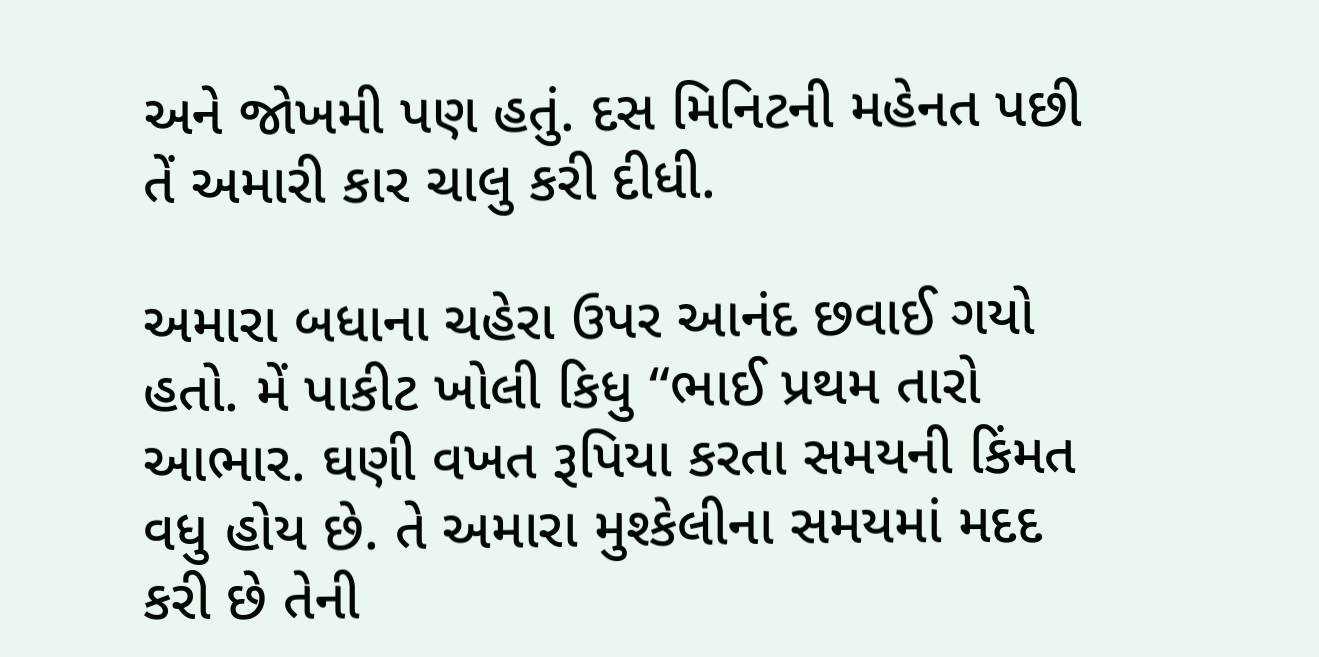અને જોખમી પણ હતું. દસ મિનિટની મહેનત પછી તેં અમારી કાર ચાલુ કરી દીધી.

અમારા બધાના ચહેરા ઉપર આનંદ છવાઈ ગયો હતો. મેં પાકીટ ખોલી કિધુ “ભાઈ પ્રથમ તારો આભાર. ઘણી વખત રૂપિયા કરતા સમયની કિંમત વધુ હોય છે. તે અમારા મુશ્કેલીના સમયમાં મદદ કરી છે તેની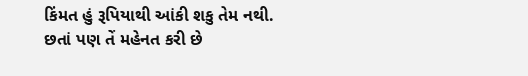કિંમત હું રૂપિયાથી આંકી શકુ તેમ નથી. છતાં પણ તેં મહેનત કરી છે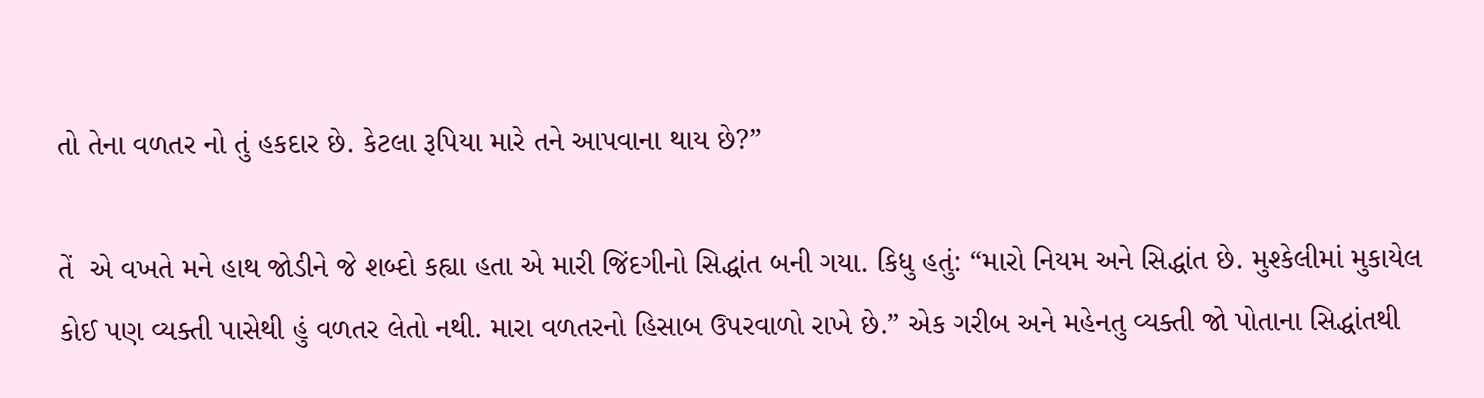તો તેના વળતર નો તું હકદાર છે. કેટલા રૂપિયા મારે તને આપવાના થાય છે?”

તેં  એ વખતે મને હાથ જોડીને જે શબ્દો કહ્યા હતા એ મારી જિંદગીનો સિદ્ધાંત બની ગયા. કિધુ હતું: “મારો નિયમ અને સિદ્ધાંત છે. મુશ્કેલીમાં મુકાયેલ કોઈ પણ વ્યક્તી પાસેથી હું વળતર લેતો નથી. મારા વળતરનો હિસાબ ઉપરવાળો રાખે છે.” એક ગરીબ અને મહેનતુ વ્યક્તી જો પોતાના સિદ્ધાંતથી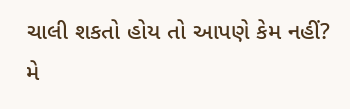ચાલી શકતો હોય તો આપણે કેમ નહીં? મે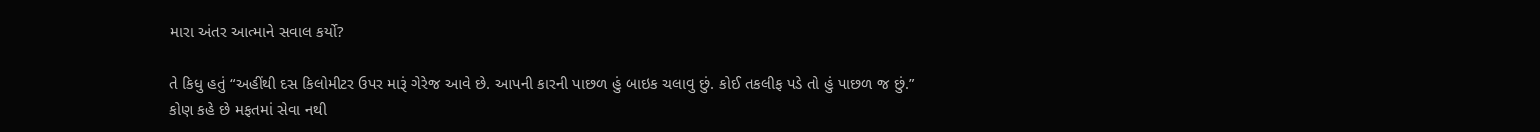મારા અંતર આત્માને સવાલ કર્યો?

તે કિધુ હતું “અહીંથી દસ કિલોમીટર ઉપર મારૂં ગેરેજ આવે છે. આપની કારની પાછળ હું બાઇક ચલાવુ છું. કોઈ તકલીફ પડે તો હું પાછળ જ છું.” કોણ કહે છે મફતમાં સેવા નથી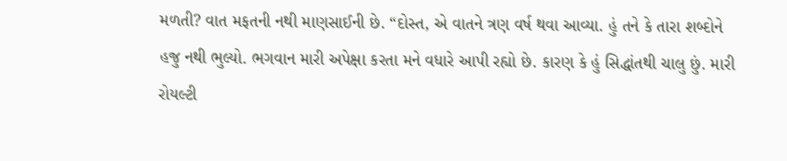મળતી? વાત મફતની નથી માણસાઈની છે. “દોસ્ત, એ વાતને ત્રણ વર્ષ થવા આવ્યા. હું તને કે તારા શબ્દોને  હજુ નથી ભુલ્યો. ભગવાન મારી અપેક્ષા કરતા મને વધારે આપી રહ્યો છે. કારણ કે હું સિદ્ધાંતથી ચાલુ છું. મારી રોયલ્ટી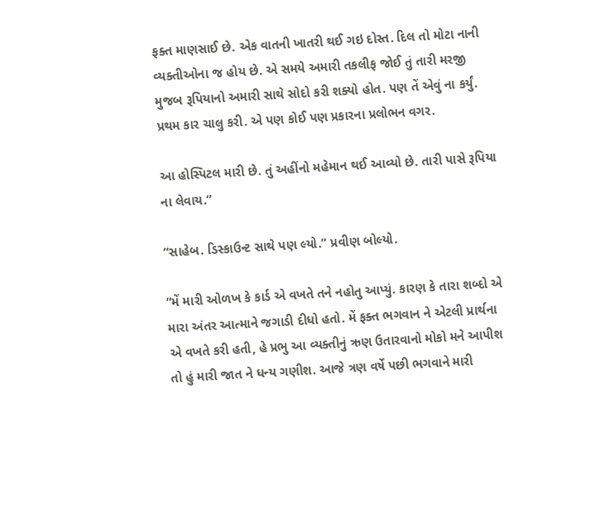ફક્ત માણસાઈ છે. એક વાતની ખાતરી થઈ ગઇ દોસ્ત. દિલ તો મોટા નાની વ્યક્તીઓના જ હોય છે. એ સમયે અમારી તકલીફ જોઈ તું તારી મરજી મુજબ રૂપિયાનો અમારી સાથે સોદો કરી શક્યો હોત. પણ તેં એવું ના કર્યું. પ્રથમ કાર ચાલુ કરી. એ પણ કોઈ પણ પ્રકારના પ્રલોભન વગર.

આ હોસ્પિટલ મારી છે. તું અહીંનો મહેમાન થઈ આવ્યો છે. તારી પાસે રૂપિયા ના લેવાય.”

“સાહેબ. ડિસ્કાઉન્ટ સાથે પણ લ્યો.” પ્રવીણ બોલ્યો.

“મેં મારી ઓળખ કે કાર્ડ એ વખતે તને નહોતુ આપ્યું. કારણ કે તારા શબ્દો એ મારા અંતર આત્માને જગાડી દીધો હતો. મેં ફક્ત ભગવાન ને એટલી પ્રાર્થના એ વખતે કરી હતી, હે પ્રભુ આ વ્યક્તીનું ઋણ ઉતારવાનો મોકો મને આપીશ તો હું મારી જાત ને ધન્ય ગણીશ. આજે ત્રણ વર્ષે પછી ભગવાને મારી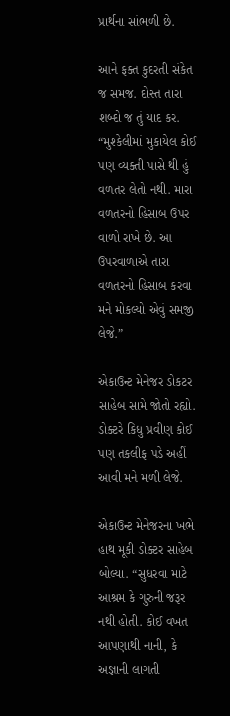પ્રાર્થના સાંભળી છે.

આને ફક્ત કુદરતી સંકેત જ સમજ. દોસ્ત તારા શબ્દો જ તું યાદ કર. “મુશ્કેલીમાં મુકાયેલ કોઈ પણ વ્યક્તી પાસે થી હું વળતર લેતો નથી. મારા વળતરનો હિસાબ ઉપર વાળો રાખે છે. આ ઉપરવાળાએ તારા વળતરનો હિસાબ કરવા મને મોકલ્યો એવું સમજી લેજે.”

એકાઉન્ટ મેનેજર ડોકટર સાહેબ સામે જોતો રહ્યો. ડોક્ટરે કિધુ પ્રવીણ કોઈ પણ તકલીફ પડે અહીં આવી મને મળી લેજે.

એકાઉન્ટ મેનેજરના ખભે હાથ મૂકી ડોક્ટર સાહેબ બોલ્યા. “સુધરવા માટે આશ્રમ કે ગુરુની જરૂર નથી હોતી. કોઈ વખત આપણાથી નાની, કે અજ્ઞાની લાગતી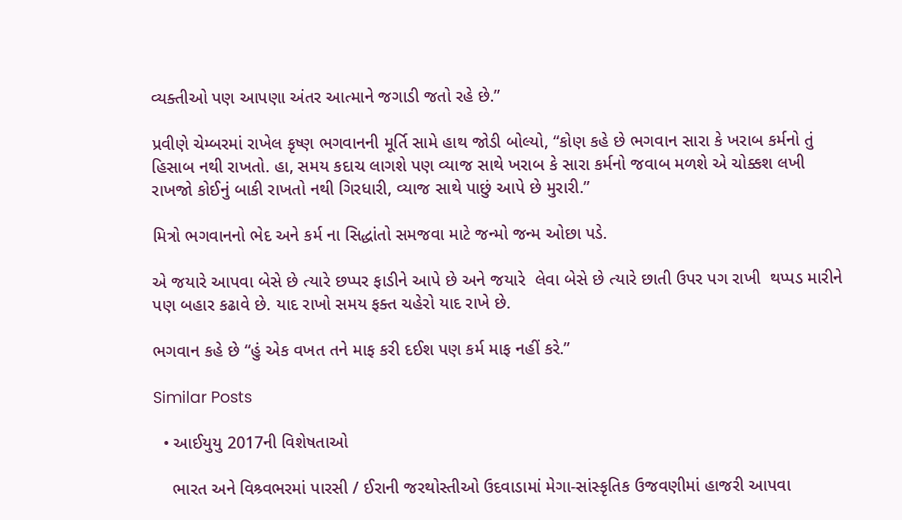વ્યક્તીઓ પણ આપણા અંતર આત્માને જગાડી જતો રહે છે.”

પ્રવીણે ચેમ્બરમાં રાખેલ કૃષ્ણ ભગવાનની મૂર્તિ સામે હાથ જોડી બોલ્યો, “કોણ કહે છે ભગવાન સારા કે ખરાબ કર્મનો તું હિસાબ નથી રાખતો. હા, સમય કદાચ લાગશે પણ વ્યાજ સાથે ખરાબ કે સારા કર્મનો જવાબ મળશે એ ચોક્કશ લખી રાખજો કોઈનું બાકી રાખતો નથી ગિરધારી, વ્યાજ સાથે પાછું આપે છે મુરારી.”

મિત્રો ભગવાનનો ભેદ અને કર્મ ના સિદ્ધાંતો સમજવા માટે જન્મો જન્મ ઓછા પડે.

એ જયારે આપવા બેસે છે ત્યારે છપ્પર ફાડીને આપે છે અને જયારે  લેવા બેસે છે ત્યારે છાતી ઉપર પગ રાખી  થપ્પડ મારીને પણ બહાર કઢાવે છે. યાદ રાખો સમય ફક્ત ચહેરો યાદ રાખે છે.

ભગવાન કહે છે “હું એક વખત તને માફ કરી દઈશ પણ કર્મ માફ નહીં કરે.”

Similar Posts

  • આઈયુયુ 2017ની વિશેષતાઓ

    ભારત અને વિશ્ર્વભરમાં પારસી / ઈરાની જરથોસ્તીઓ ઉદવાડામાં મેગા-સાંસ્કૃતિક ઉજવણીમાં હાજરી આપવા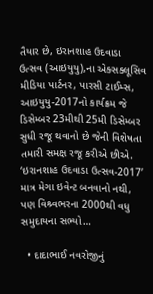તૈયાર છે, ઇરાનશાહ ઉદવાડા ઉત્સવ (આઇયુયુ),ના એક્સક્લૂસિવ મીડિયા પાર્ટનર, પારસી ટાઈમ્સ, આઇયુયુ-2017નો કાર્યક્રમ જે ડિસેમ્બર 23મીથી 25મી ડિસેમ્બર સુધી રજૂ થવાનો છે જેની વિશેષતા તમારી સમક્ષ રજૂ કરીએ છીએ. ‘ઇરાનશાહ ઉદવાડા ઉત્સવ-2017’ માત્ર મેગા ઇવેન્ટ બનવાનો નથી, પણ વિશ્ર્વભરના 2000થી વધુ સમુદાયના સભ્યો…

  • દાદાભાઈ નવરોજીનું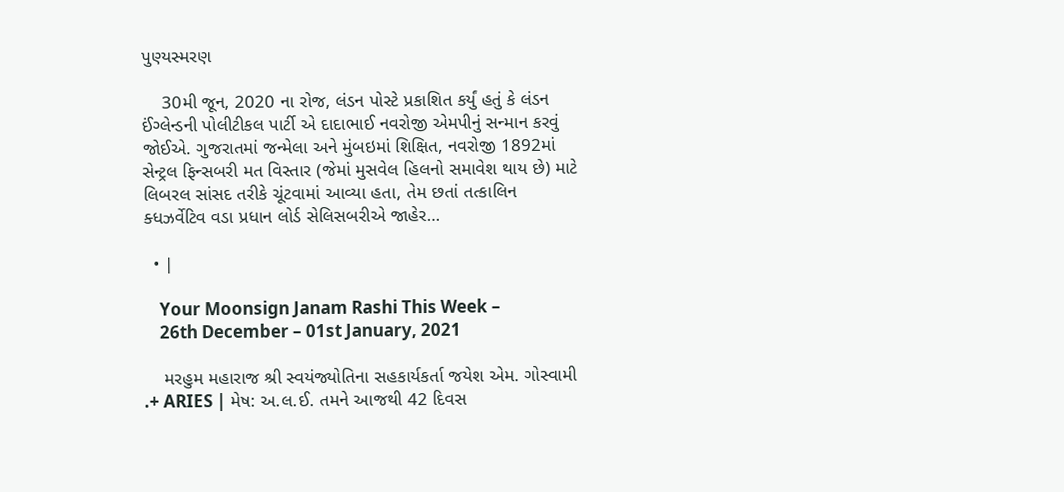પુણ્યસ્મરણ

    30મી જૂન, 2020 ના રોજ, લંડન પોસ્ટે પ્રકાશિત કર્યું હતું કે લંડન ઈંગ્લેન્ડની પોલીટીકલ પાર્ટી એ દાદાભાઈ નવરોજી એમપીનું સન્માન કરવું જોઈએ. ગુજરાતમાં જન્મેલા અને મુંબઇમાં શિક્ષિત, નવરોજી 1892માં સેન્ટ્રલ ફિન્સબરી મત વિસ્તાર (જેમાં મુસવેલ હિલનો સમાવેશ થાય છે) માટે લિબરલ સાંસદ તરીકે ચૂંટવામાં આવ્યા હતા, તેમ છતાં તત્કાલિન ક્ધઝર્વેટિવ વડા પ્રધાન લોર્ડ સેલિસબરીએ જાહેર…

  • |

    Your Moonsign Janam Rashi This Week –
    26th December – 01st January, 2021

    મરહુમ મહારાજ શ્રી સ્વયંજ્યોતિના સહકાર્યકર્તા જયેશ એમ. ગોસ્વામી .+ ARIES | મેષ: અ.લ.ઈ. તમને આજથી 42 દિવસ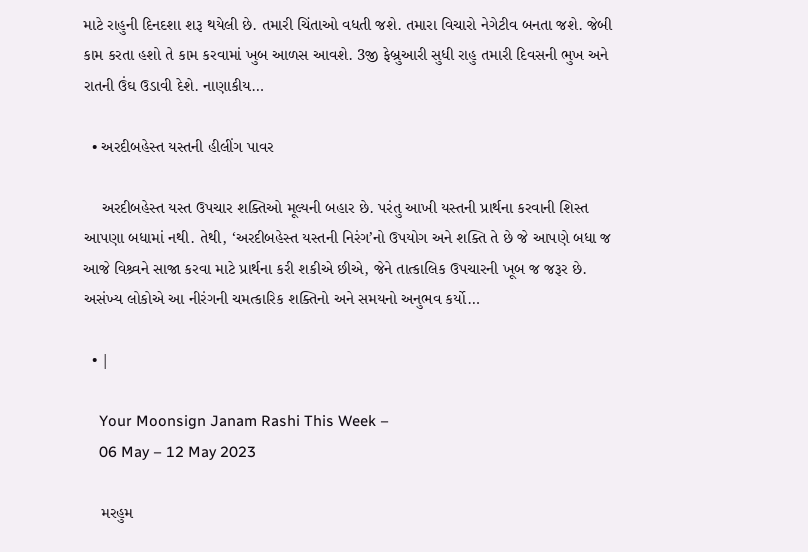માટે રાહુની દિનદશા શરૂ થયેલી છે. તમારી ચિંતાઓ વધતી જશે. તમારા વિચારો નેગેટીવ બનતા જશે. જેબી કામ કરતા હશો તે કામ કરવામાં ખુબ આળસ આવશે. 3જી ફેબ્રુઆરી સુધી રાહુ તમારી દિવસની ભુખ અને રાતની ઉંઘ ઉડાવી દેશે. નાણાકીય…

  • અરદીબહેસ્ત યસ્તની હીલીંગ પાવર

    અરદીબહેસ્ત યસ્ત ઉપચાર શક્તિઓ મૂલ્યની બહાર છે. પરંતુ આખી યસ્તની પ્રાર્થના કરવાની શિસ્ત આપણા બધામાં નથી. તેથી, ‘અરદીબહેસ્ત યસ્તની નિરંગ’નો ઉપયોગ અને શક્તિ તે છે જે આપણે બધા જ આજે વિશ્ર્વને સાજા કરવા માટે પ્રાર્થના કરી શકીએ છીએ, જેને તાત્કાલિક ઉપચારની ખૂબ જ જરૂર છે. અસંખ્ય લોકોએ આ નીરંગની ચમત્કારિક શક્તિનો અને સમયનો અનુભવ કર્યો…

  • |

    Your Moonsign Janam Rashi This Week –
    06 May – 12 May 2023

    મરહુમ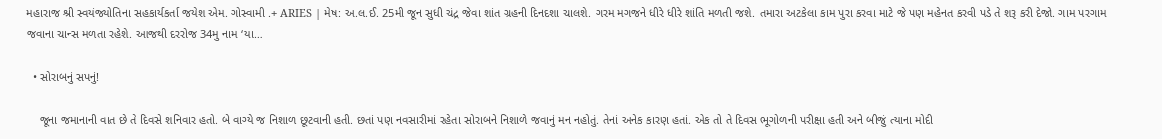મહારાજ શ્રી સ્વયંજ્યોતિના સહકાર્યકર્તા જયેશ એમ. ગોસ્વામી .+ ARIES | મેષ: અ.લ.ઈ. 25મી જૂન સુધી ચંદ્ર જેવા શાંત ગ્રહની દિનદશા ચાલશે. ગરમ મગજને ધીરે ધીરે શાંતિ મળતી જશે. તમારા અટકેલા કામ પુરા કરવા માટે જે પણ મહેનત કરવી પડે તે શરૂ કરી દેજો. ગામ પરગામ જવાના ચાન્સ મળતા રહેશે. આજથી દરરોજ 34મુ નામ ‘યા…

  • સોરાબનું સપનું!

    જૂના જમાનાની વાત છે તે દિવસે શનિવાર હતો. બે વાગ્યે જ નિશાળ છૂટવાની હતી. છતાં પણ નવસારીમાં રહેતા સોરાબને નિશાળે જવાનું મન નહોતું. તેનાં અનેક કારણ હતાં. એક તો તે દિવસ ભૂગોળની પરીક્ષા હતી અને બીજું ત્યાના મોદી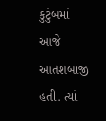કુટુંબમાં આજે આતશબાજી હતી. ત્યાં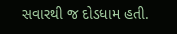સવારથી જ દોડધામ હતી.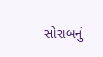સોરાબનું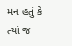મન હતું કે ત્યાં જ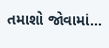તમાશો જોવામાં…